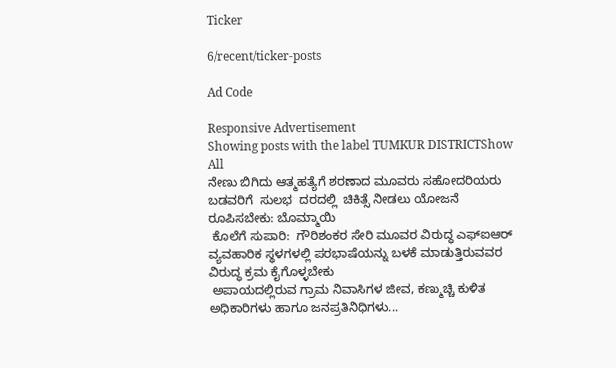Ticker

6/recent/ticker-posts

Ad Code

Responsive Advertisement
Showing posts with the label TUMKUR DISTRICTShow All
ನೇಣು ಬಿಗಿದು ಆತ್ಮಹತ್ಯೆಗೆ ಶರಣಾದ ಮೂವರು ಸಹೋದರಿಯರು
ಬಡವರಿಗೆ  ಸುಲಭ  ದರದಲ್ಲಿ  ಚಿಕಿತ್ಸೆ ನೀಡಲು ಯೋಜನೆ ರೂಪಿಸಬೇಕು: ಬೊಮ್ಮಾಯಿ
 ಕೊಲೆಗೆ ಸುಪಾರಿ:  ಗೌರಿಶಂಕರ ಸೇರಿ ಮೂವರ ವಿರುದ್ಧ ಎಫ್‌ಐಆರ್
ವ್ಯವಹಾರಿಕ ಸ್ಥಳಗಳಲ್ಲಿ ಪರಭಾಷೆಯನ್ನು ಬಳಕೆ ಮಾಡುತ್ತಿರುವವರ ವಿರುದ್ಧ ಕ್ರಮ ಕೈಗೊಳ್ಳಬೇಕು
 ಅಪಾಯದಲ್ಲಿರುವ ಗ್ರಾಮ ನಿವಾಸಿಗಳ ಜೀವ, ಕಣ್ಮುಚ್ಚಿ ಕುಳಿತ ಅಧಿಕಾರಿಗಳು ಹಾಗೂ ಜನಪ್ರತಿನಿಧಿಗಳು...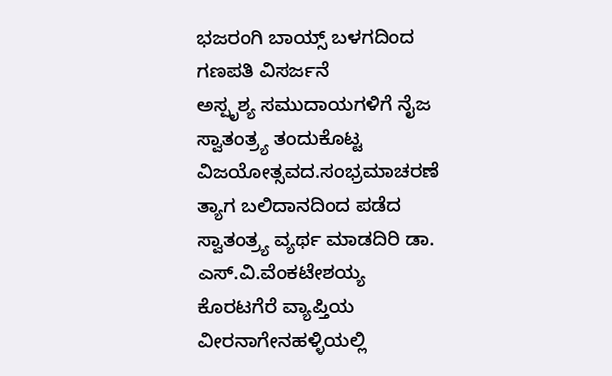ಭಜರಂಗಿ ಬಾಯ್ಸ್ ಬಳಗದಿಂದ ಗಣಪತಿ ವಿಸರ್ಜನೆ
ಅಸ್ಪೃಶ್ಯ ಸಮುದಾಯಗಳಿಗೆ ನೈಜ ಸ್ವಾತಂತ್ರ್ಯ ತಂದುಕೊಟ್ಟ ವಿಜಯೋತ್ಸವದ.ಸಂಭ್ರಮಾಚರಣೆ
ತ್ಯಾಗ ಬಲಿದಾನದಿಂದ ಪಡೆದ ಸ್ವಾತಂತ್ರ್ಯ ವ್ಯರ್ಥ ಮಾಡದಿರಿ ಡಾ. ಎಸ್.ವಿ.ವೆಂಕಟೇಶಯ್ಯ
ಕೊರಟಗೆರೆ ವ್ಯಾಪ್ತಿಯ ವೀರನಾಗೇನಹಳ್ಳಿಯಲ್ಲಿ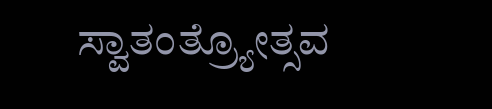ಸ್ವಾತಂತ್ರ್ಯೋತ್ಸವ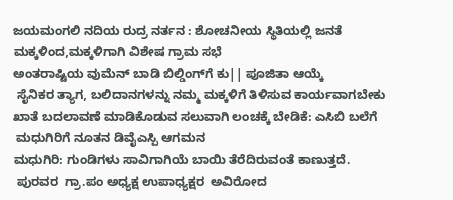ಜಯಮಂಗಲಿ ನದಿಯ ರುದ್ರ ನರ್ತನ : ಶೋಚನೀಯ ಸ್ಥಿತಿಯಲ್ಲಿ ಜನತೆ
ಮಕ್ಕಳಿಂದ,ಮಕ್ಕಳಿಗಾಗಿ ವಿಶೇಷ ಗ್ರಾಮ ಸಭೆ
ಅಂತರಾಷ್ಟಿಯ ವುಮೆನ್ ಬಾಡಿ ಬಿಲ್ಡಿಂಗ್‌ಗೆ ಕು|| ಪೂಜಿತಾ ಆಯ್ಕೆ
 ಸೈನಿಕರ ತ್ಯಾಗ, ಬಲಿದಾನಗಳನ್ನು ನಮ್ಮ ಮಕ್ಕಳಿಗೆ ತಿಳಿಸುವ ಕಾರ್ಯವಾಗಬೇಕು
ಖಾತೆ ಬದಲಾವಣೆ ಮಾಡಿಕೊಡುವ ಸಲುವಾಗಿ ಲಂಚಕ್ಕೆ ಬೇಡಿಕೆ: ಎಸಿಬಿ ಬಲೆಗೆ
 ಮಧುಗಿರಿಗೆ ನೂತನ ಡಿವೈಎಸ್ಪಿ ಆಗಮನ
ಮಧುಗಿರಿ: ಗುಂಡಿಗಳು ಸಾವಿಗಾಗಿಯೆ ಬಾಯಿ ತೆರೆದಿರುವಂತೆ ಕಾಣುತ್ತದೆ.
 ಪುರವರ  ಗ್ರಾ.ಪಂ ಅಧ್ಯಕ್ಷ ಉಪಾಧ್ಯಕ್ಷರ  ಅವಿರೋದ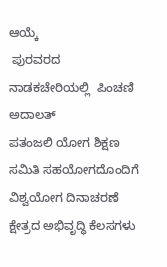ಆಯ್ಕೆ
 ಪುರವರದ ನಾಡಕಚೇರಿಯಲ್ಲಿ  ಪಿಂಚಣಿ ಅದಾಲತ್
ಪತಂಜಲಿ ಯೋಗ ಶಿಕ್ಷಣ ಸಮಿತಿ ಸಹಯೋಗದೊಂದಿಗೆ ವಿಶ್ವಯೋಗ ದಿನಾಚರಣೆ
ಕ್ಷೇತ್ರದ ಅಭಿವೃದ್ಧಿ ಕೆಲಸಗಳು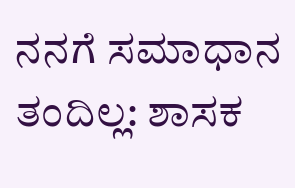ನನಗೆ ಸಮಾಧಾನ ತಂದಿಲ್ಲ: ಶಾಸಕ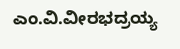ಎಂ.ವಿ.ವೀರಭದ್ರಯ್ಯ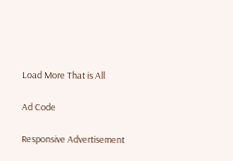Load More That is All

Ad Code

Responsive Advertisement